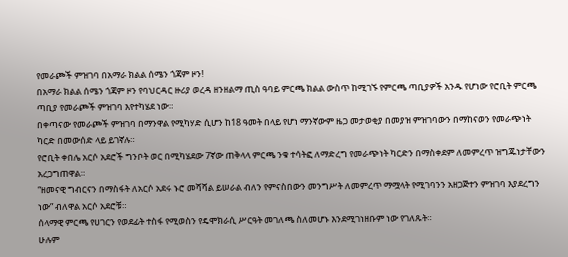የመራጮች ምዝገባ በአማራ ክልል ሰሜን ጎጃም ዞን!
በአማራ ክልል ሰሜን ጎጃም ዞን የባህርዳር ዙሪያ ወረዳ ዘንዘልማ ጢስ ዓባይ ምርጫ ክልል ውስጥ ከሚገኙ የምርጫ ጣቢያዎች አንዱ የሆነው የሮቢት ምርጫ ጣቢያ የመራጮች ምዝገባ እየተካሄደ ነው።
በቀጣናው የመራጮች ምዝገባ በማንዋል የሚካሃድ ሲሆን ከ18 ዓመት በላይ የሆነ ማንኛውም ዜጋ መታወቂያ በመያዝ ምዝገባውን በማከናወን የመራጭነት ካርድ በመውሰድ ላይ ይገኛሉ።
የሮቢት ቀበሌ አርሶ አደሮች ግንቦት ወር በሚካሄደው 7ኛው ጠቅላላ ምርጫ ንቁ ተሳትፎ ለማድረግ የመራጭነት ካርድን በማስቀደም ለመምረጥ ዝግጁነታቸውን አረጋግጠዋል።
“ዘመናዊ ግብርናን በማስፋት ለአርሶ አደሩ ኑሮ መሻሻል ይሠራል ብለን የምናስበውን መንግሥት ለመምረጥ ማሟላት የሚገባንን አዘጋጅተን ምዝገባ እያደረግን ነው” ብለዋል አርሶ አደሮቹ።
ሰላማዊ ምርጫ የሀገርን የወደፊት ተስፋ የሚወስን የዴሞክራሲ ሥርዓት መገለጫ ስለመሆኑ እንደሚገነዘቡም ነው የገለጹት።
ሁሉም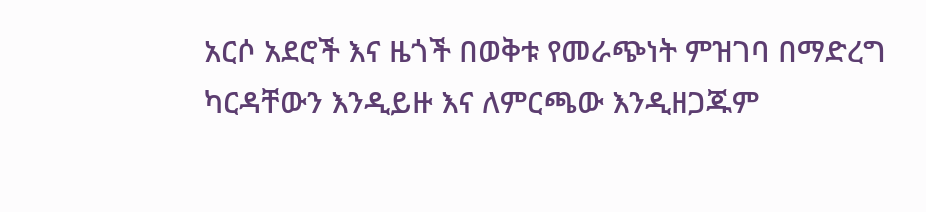አርሶ አደሮች እና ዜጎች በወቅቱ የመራጭነት ምዝገባ በማድረግ ካርዳቸውን እንዲይዙ እና ለምርጫው እንዲዘጋጁም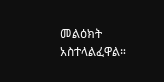መልዕክት አስተላልፈዋል።